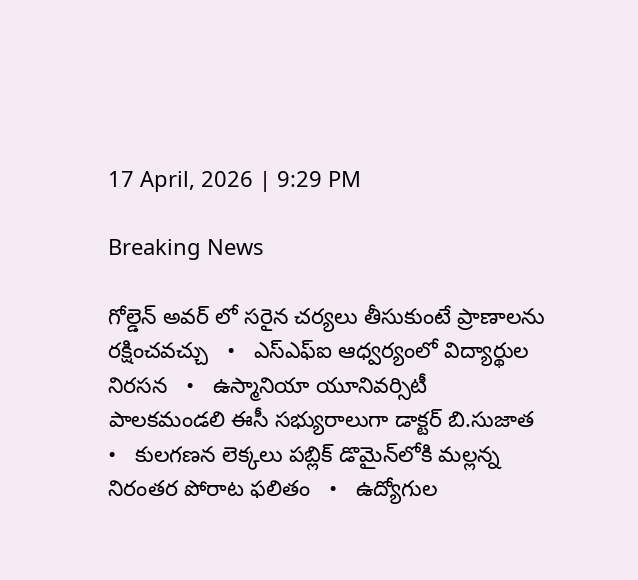17 April, 2026 | 9:29 PM

Breaking News

గోల్డెన్ అవర్ లో సరైన చర్యలు తీసుకుంటే ప్రాణాలను రక్షించవచ్చు   •   ఎస్ఎఫ్ఐ ఆధ్వర్యంలో విద్యార్థుల నిరసన   •   ఉస్మానియా యూనివర్సిటీ పాలకమండలి ఈసీ సభ్యురాలుగా డాక్టర్ బి.సుజాత   •   కులగణన లెక్కలు పబ్లిక్ డొమైన్‌లోకి మల్లన్న నిరంతర పోరాట ఫలితం   •   ఉద్యోగుల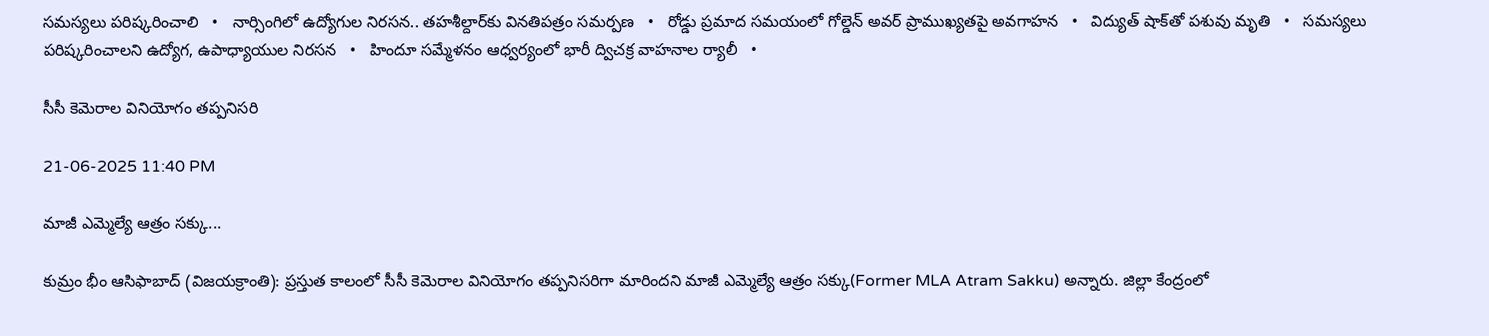సమస్యలు పరిష్కరించాలి   •   నార్సింగిలో ఉద్యోగుల నిరసన.. తహశీల్దార్‌కు వినతిపత్రం సమర్పణ   •   రోడ్డు ప్రమాద సమయంలో గోల్డెన్ అవర్ ప్రాముఖ్యతపై అవగాహన   •   విద్యుత్ షాక్‌తో పశువు మృతి   •   సమస్యలు పరిష్కరించాలని ఉద్యోగ, ఉపాధ్యాయుల నిరసన   •   హిందూ సమ్మేళనం ఆధ్వర్యంలో భారీ ద్విచక్ర వాహనాల ర్యాలీ   •

సీసీ కెమెరాల వినియోగం తప్పనిసరి

21-06-2025 11:40 PM

మాజీ ఎమ్మెల్యే ఆత్రం సక్కు...

కుమ్రం భీం ఆసిఫాబాద్ (విజయక్రాంతి): ప్రస్తుత కాలంలో సీసీ కెమెరాల వినియోగం తప్పనిసరిగా మారిందని మాజీ ఎమ్మెల్యే ఆత్రం సక్కు(Former MLA Atram Sakku) అన్నారు. జిల్లా కేంద్రంలో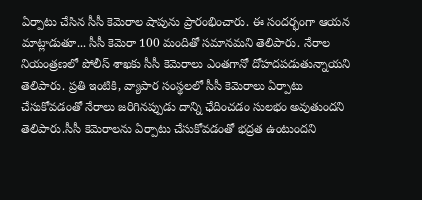ఏర్పాటు చేసిన సీసీ కెమెరాల షాపును ప్రారంభించారు. ఈ సందర్భంగా ఆయన మాట్లాడుతూ... సీసీ కెమెరా 100 మందితో సమానమని తెలిపారు. నేరాల నియంత్రణలో పోలీస్ శాఖకు సీసీ కెమెరాలు ఎంతగానో దోహదపడుతున్నాయని తెలిపారు. ప్రతి ఇంటికి, వ్యాపార సంస్థలలో సీసీ కెమెరాలు ఏర్పాటు చేసుకోవడంతో నేరాలు జరిగినప్పుడు దాన్ని ఛేదించడం సులభం అవుతుందని తెలిపారు.సీసీ కెమెరాలను ఏర్పాటు చేసుకోవడంతో భద్రత ఉంటుందని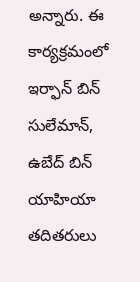అన్నారు. ఈ కార్యక్రమంలో ఇర్ఫాన్ బిన్ సులేమాన్, ఉబేద్ బిన్ యాహియా తదితరులు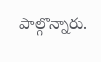పాల్గొన్నారు.